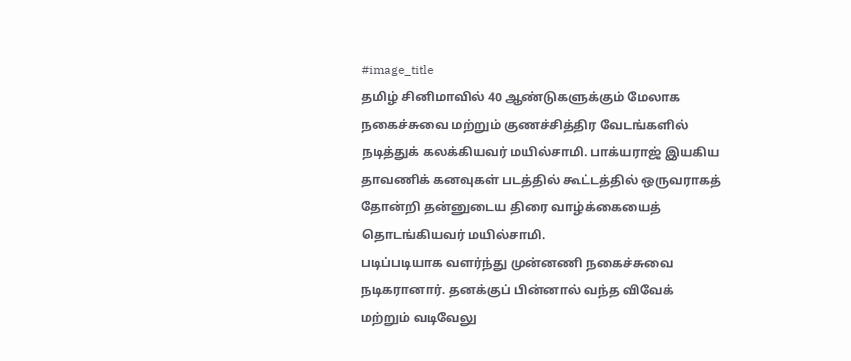#image_title
தமிழ் சினிமாவில் 40 ஆண்டுகளுக்கும் மேலாக நகைச்சுவை மற்றும் குணச்சித்திர வேடங்களில் நடித்துக் கலக்கியவர் மயில்சாமி. பாக்யராஜ் இயகிய தாவணிக் கனவுகள் படத்தில் கூட்டத்தில் ஒருவராகத் தோன்றி தன்னுடைய திரை வாழ்க்கையைத் தொடங்கியவர் மயில்சாமி.
படிப்படியாக வளர்ந்து முன்னணி நகைச்சுவை நடிகரானார். தனக்குப் பின்னால் வந்த விவேக் மற்றும் வடிவேலு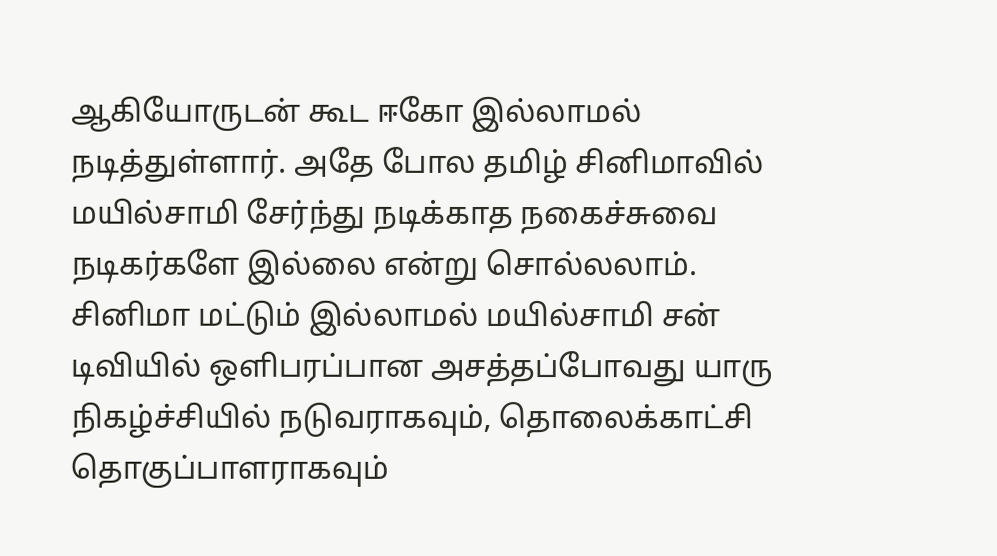ஆகியோருடன் கூட ஈகோ இல்லாமல் நடித்துள்ளார். அதே போல தமிழ் சினிமாவில் மயில்சாமி சேர்ந்து நடிக்காத நகைச்சுவை நடிகர்களே இல்லை என்று சொல்லலாம்.
சினிமா மட்டும் இல்லாமல் மயில்சாமி சன் டிவியில் ஒளிபரப்பான அசத்தப்போவது யாரு நிகழ்ச்சியில் நடுவராகவும், தொலைக்காட்சி தொகுப்பாளராகவும்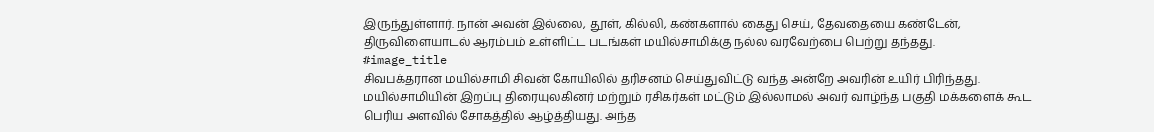இருந்துள்ளார். நான் அவன் இல்லை, தூள், கில்லி, கண்களால் கைது செய், தேவதையை கண்டேன், திருவிளையாடல் ஆரம்பம் உள்ளிட்ட படங்கள் மயில்சாமிக்கு நல்ல வரவேற்பை பெற்று தந்தது.
#image_title
சிவபக்தரான மயில்சாமி சிவன் கோயிலில் தரிசனம் செய்துவிட்டு வந்த அன்றே அவரின் உயிர் பிரிந்தது. மயில்சாமியின் இறப்பு திரையுலகினர் மற்றும் ரசிகர்கள் மட்டும் இல்லாமல் அவர் வாழ்ந்த பகுதி மக்களைக் கூட பெரிய அளவில் சோகத்தில் ஆழ்த்தியது. அந்த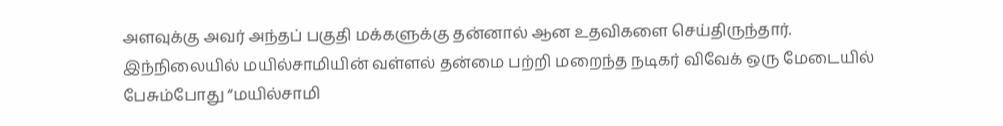அளவுக்கு அவர் அந்தப் பகுதி மக்களுக்கு தன்னால் ஆன உதவிகளை செய்திருந்தார்.
இந்நிலையில் மயில்சாமியின் வள்ளல் தன்மை பற்றி மறைந்த நடிகர் விவேக் ஒரு மேடையில் பேசும்போது “மயில்சாமி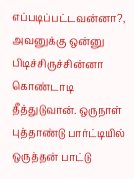எப்படிப்பட்டவன்னா?, அவனுக்கு ஒன்னு பிடிச்சிருச்சின்னா கொண்டாடி தீத்துடுவான். ஒருநாள் புத்தாண்டு பார்ட்டியில் ஒருத்தன் பாட்டு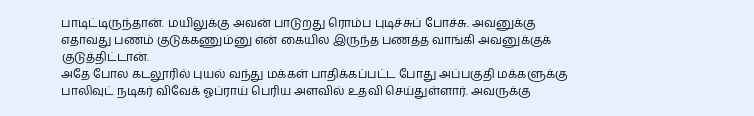பாடிட்டிருந்தான். மயிலுக்கு அவன் பாடுறது ரொம்ப புடிச்சுப் போச்சு. அவனுக்கு எதாவது பணம் குடுக்கணும்னு என் கையில இருந்த பணத்த வாங்கி அவனுக்குக் குடுத்திட்டான்.
அதே போல கடலூரில் புயல் வந்து மக்கள் பாதிக்கப்பட்ட போது அப்பகுதி மக்களுக்கு பாலிவுட் நடிகர் விவேக் ஓப்ராய் பெரிய அளவில் உதவி செய்துள்ளார். அவருக்கு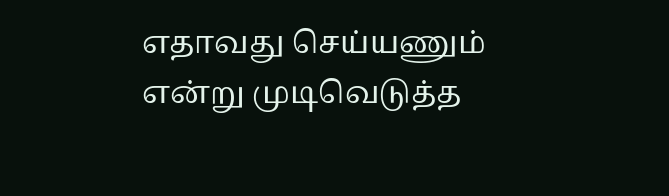எதாவது செய்யணும் என்று முடிவெடுத்த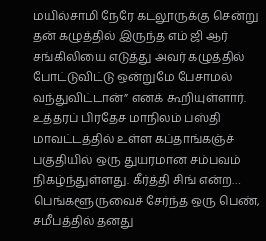மயில்சாமி நேரே கடலூருக்கு சென்று தன் கழுத்தில் இருந்த எம் ஜி ஆர் சங்கிலியை எடுத்து அவர் கழுத்தில் போட்டுவிட்டு ஒன்றுமே பேசாமல் வந்துவிட்டான்” எனக் கூறியுள்ளார்.
உத்தரப் பிரதேச மாநிலம் பஸ்தி மாவட்டத்தில் உள்ள கப்தாங்கஞ்ச் பகுதியில் ஒரு துயரமான சம்பவம் நிகழ்ந்துள்ளது. கீர்த்தி சிங் என்ற…
பெங்களூருவைச் சேர்ந்த ஒரு பெண், சமீபத்தில் தனது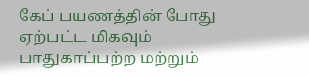கேப் பயணத்தின் போது ஏற்பட்ட மிகவும் பாதுகாப்பற்ற மற்றும்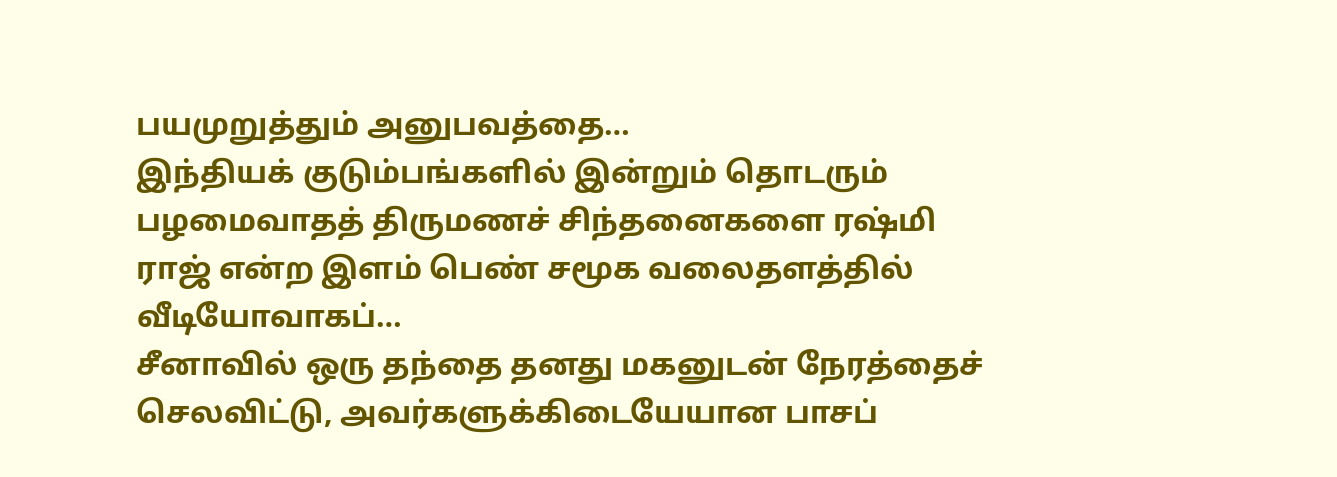பயமுறுத்தும் அனுபவத்தை…
இந்தியக் குடும்பங்களில் இன்றும் தொடரும் பழமைவாதத் திருமணச் சிந்தனைகளை ரஷ்மி ராஜ் என்ற இளம் பெண் சமூக வலைதளத்தில் வீடியோவாகப்…
சீனாவில் ஒரு தந்தை தனது மகனுடன் நேரத்தைச் செலவிட்டு, அவர்களுக்கிடையேயான பாசப்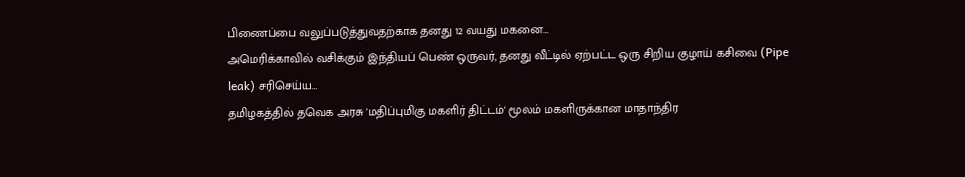பிணைப்பை வலுப்படுத்துவதற்காக தனது 12 வயது மகனை…
அமெரிக்காவில் வசிக்கும் இந்தியப் பெண் ஒருவர், தனது வீட்டில் ஏற்பட்ட ஒரு சிறிய குழாய் கசிவை (Pipe leak) சரிசெய்ய…
தமிழகத்தில் தவெக அரசு 'மதிப்புமிகு மகளிர் திட்டம்' மூலம் மகளிருக்கான மாதாந்திர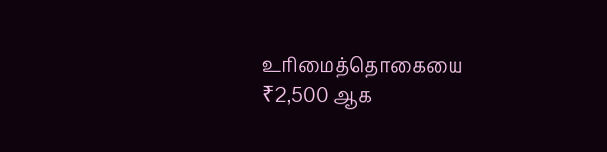உரிமைத்தொகையை ₹2,500 ஆக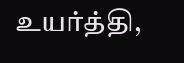உயர்த்தி,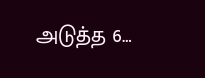அடுத்த 6…